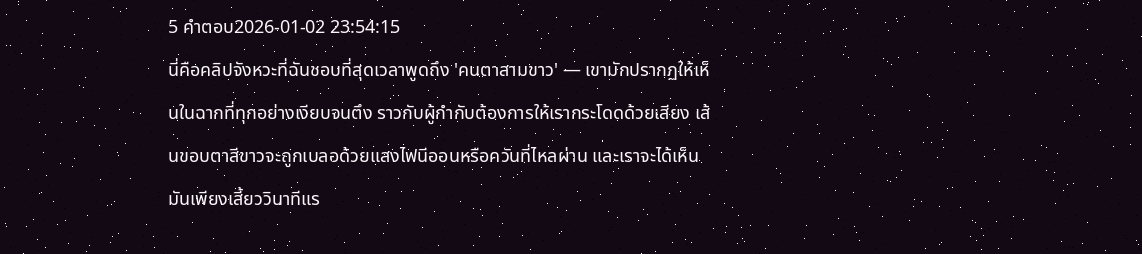5 คำตอบ2026-01-02 23:54:15
นี่คือคลิปจังหวะที่ฉันชอบที่สุดเวลาพูดถึง 'คนตาสามขาว' — เขามักปรากฏให้เห็นในฉากที่ทุกอย่างเงียบจนตึง ราวกับผู้กำกับต้องการให้เรากระโดดด้วยเสียง เส้นขอบตาสีขาวจะถูกเบลอด้วยแสงไฟนีออนหรือควันที่ไหลผ่าน และเราจะได้เห็นมันเพียงเสี้ยววินาทีแร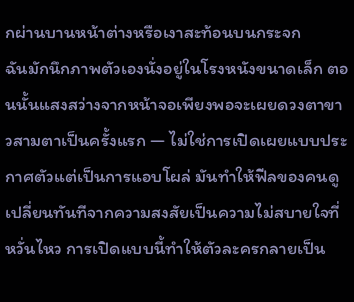กผ่านบานหน้าต่างหรือเงาสะท้อนบนกระจก
ฉันมักนึกภาพตัวเองนั่งอยู่ในโรงหนังขนาดเล็ก ตอนนั้นแสงสว่างจากหน้าจอเพียงพอจะเผยดวงตาขาวสามตาเป็นครั้งแรก — ไม่ใช่การเปิดเผยแบบประกาศตัวแต่เป็นการแอบโผล่ มันทำให้ฟีลของคนดูเปลี่ยนทันทีจากความสงสัยเป็นความไม่สบายใจที่หวั่นไหว การเปิดแบบนี้ทำให้ตัวละครกลายเป็น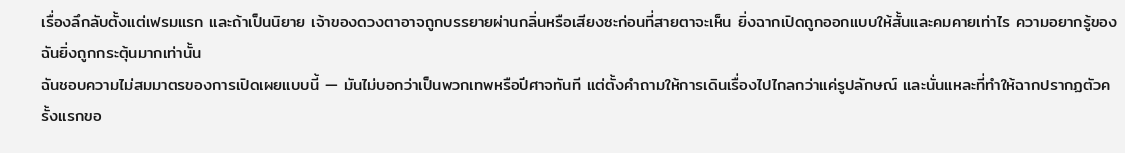เรื่องลึกลับตั้งแต่เฟรมแรก และถ้าเป็นนิยาย เจ้าของดวงตาอาจถูกบรรยายผ่านกลิ่นหรือเสียงซะก่อนที่สายตาจะเห็น ยิ่งฉากเปิดถูกออกแบบให้สั้นและคมคายเท่าไร ความอยากรู้ของฉันยิ่งถูกกระตุ้นมากเท่านั้น
ฉันชอบความไม่สมมาตรของการเปิดเผยแบบนี้ — มันไม่บอกว่าเป็นพวกเทพหรือปีศาจทันที แต่ตั้งคำถามให้การเดินเรื่องไปไกลกว่าแค่รูปลักษณ์ และนั่นแหละที่ทำให้ฉากปรากฏตัวครั้งแรกขอ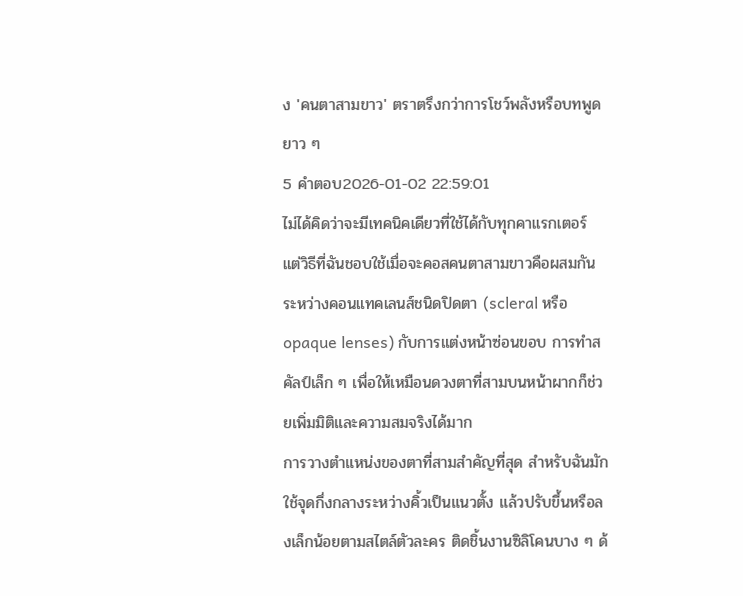ง 'คนตาสามขาว' ตราตรึงกว่าการโชว์พลังหรือบทพูดยาว ๆ
5 คำตอบ2026-01-02 22:59:01
ไม่ได้คิดว่าจะมีเทคนิคเดียวที่ใช้ได้กับทุกคาแรกเตอร์ แต่วิธีที่ฉันชอบใช้เมื่อจะคอสคนตาสามขาวคือผสมกันระหว่างคอนแทคเลนส์ชนิดปิดตา (scleral หรือ opaque lenses) กับการแต่งหน้าซ่อนขอบ การทำสคัลป์เล็ก ๆ เพื่อให้เหมือนดวงตาที่สามบนหน้าผากก็ช่วยเพิ่มมิติและความสมจริงได้มาก
การวางตำแหน่งของตาที่สามสำคัญที่สุด สำหรับฉันมักใช้จุดกึ่งกลางระหว่างคิ้วเป็นแนวตั้ง แล้วปรับขึ้นหรือลงเล็กน้อยตามสไตล์ตัวละคร ติดชิ้นงานซิลิโคนบาง ๆ ด้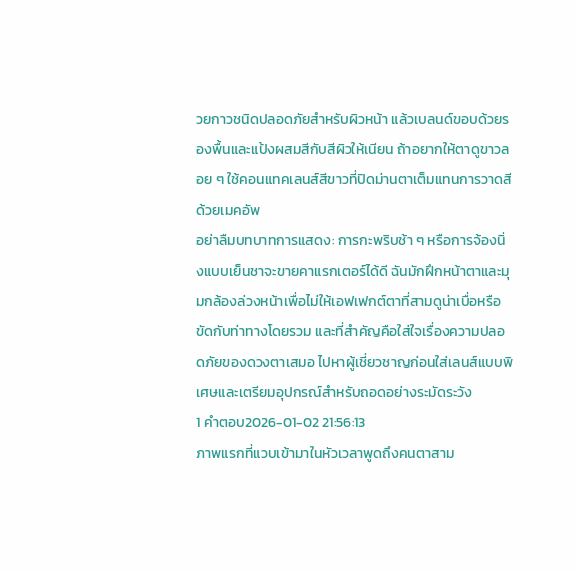วยกาวชนิดปลอดภัยสำหรับผิวหน้า แล้วเบลนด์ขอบด้วยรองพื้นและแป้งผสมสีกับสีผิวให้เนียน ถ้าอยากให้ตาดูขาวลอย ๆ ใช้คอนแทคเลนส์สีขาวที่ปิดม่านตาเต็มแทนการวาดสีด้วยเมคอัพ
อย่าลืมบทบาทการแสดง: การกะพริบช้า ๆ หรือการจ้องนิ่งแบบเย็นชาจะขายคาแรกเตอร์ได้ดี ฉันมักฝึกหน้าตาและมุมกล้องล่วงหน้าเพื่อไม่ให้เอฟเฟกต์ตาที่สามดูน่าเบื่อหรือขัดกับท่าทางโดยรวม และที่สำคัญคือใส่ใจเรื่องความปลอดภัยของดวงตาเสมอ ไปหาผู้เชี่ยวชาญก่อนใส่เลนส์แบบพิเศษและเตรียมอุปกรณ์สำหรับถอดอย่างระมัดระวัง
1 คำตอบ2026-01-02 21:56:13
ภาพแรกที่แวบเข้ามาในหัวเวลาพูดถึงคนตาสาม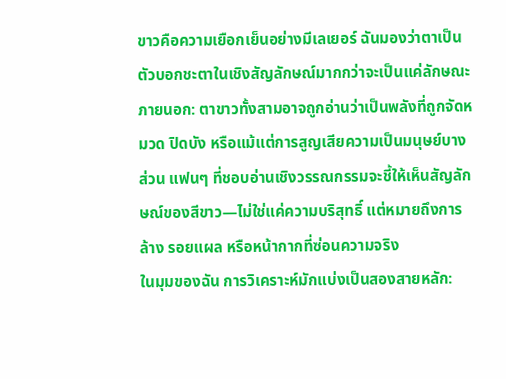ขาวคือความเยือกเย็นอย่างมีเลเยอร์ ฉันมองว่าตาเป็นตัวบอกชะตาในเชิงสัญลักษณ์มากกว่าจะเป็นแค่ลักษณะภายนอก: ตาขาวทั้งสามอาจถูกอ่านว่าเป็นพลังที่ถูกจัดหมวด ปิดบัง หรือแม้แต่การสูญเสียความเป็นมนุษย์บางส่วน แฟนๆ ที่ชอบอ่านเชิงวรรณกรรมจะชี้ให้เห็นสัญลักษณ์ของสีขาว—ไม่ใช่แค่ความบริสุทธิ์ แต่หมายถึงการล้าง รอยแผล หรือหน้ากากที่ซ่อนความจริง
ในมุมของฉัน การวิเคราะห์มักแบ่งเป็นสองสายหลัก: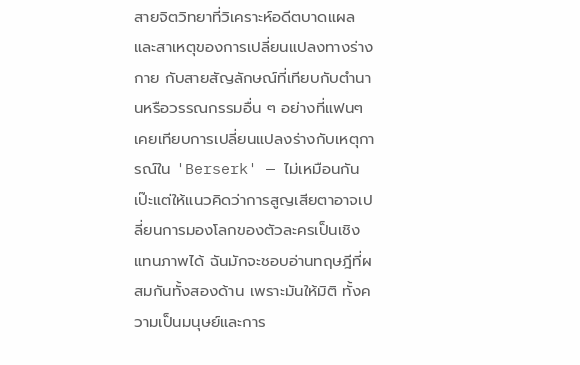สายจิตวิทยาที่วิเคราะห์อดีตบาดแผลและสาเหตุของการเปลี่ยนแปลงทางร่างกาย กับสายสัญลักษณ์ที่เทียบกับตำนานหรือวรรณกรรมอื่น ๆ อย่างที่แฟนๆ เคยเทียบการเปลี่ยนแปลงร่างกับเหตุการณ์ใน 'Berserk' — ไม่เหมือนกันเป๊ะแต่ให้แนวคิดว่าการสูญเสียตาอาจเปลี่ยนการมองโลกของตัวละครเป็นเชิงแทนภาพได้ ฉันมักจะชอบอ่านทฤษฎีที่ผสมกันทั้งสองด้าน เพราะมันให้มิติ ทั้งความเป็นมนุษย์และการ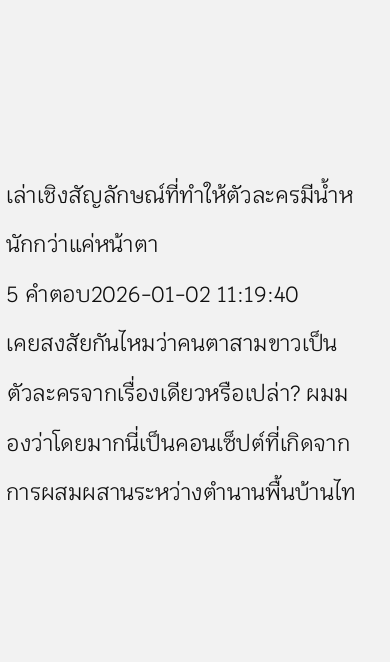เล่าเชิงสัญลักษณ์ที่ทำให้ตัวละครมีน้ำหนักกว่าแค่หน้าตา
5 คำตอบ2026-01-02 11:19:40
เคยสงสัยกันไหมว่าคนตาสามขาวเป็นตัวละครจากเรื่องเดียวหรือเปล่า? ผมมองว่าโดยมากนี่เป็นคอนเซ็ปต์ที่เกิดจากการผสมผสานระหว่างตำนานพื้นบ้านไท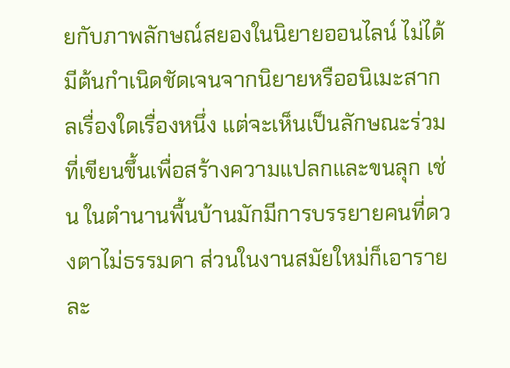ยกับภาพลักษณ์สยองในนิยายออนไลน์ ไม่ได้มีต้นกำเนิดชัดเจนจากนิยายหรืออนิเมะสากลเรื่องใดเรื่องหนึ่ง แต่จะเห็นเป็นลักษณะร่วมที่เขียนขึ้นเพื่อสร้างความแปลกและขนลุก เช่น ในตำนานพื้นบ้านมักมีการบรรยายคนที่ดวงตาไม่ธรรมดา ส่วนในงานสมัยใหม่ก็เอารายละ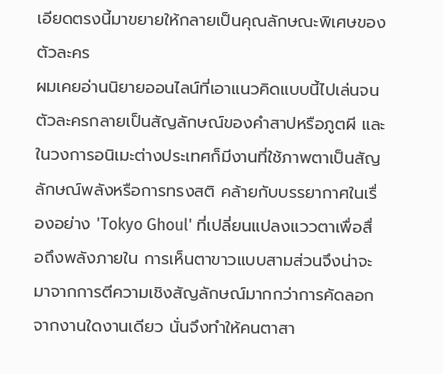เอียดตรงนี้มาขยายให้กลายเป็นคุณลักษณะพิเศษของตัวละคร
ผมเคยอ่านนิยายออนไลน์ที่เอาแนวคิดแบบนี้ไปเล่นจนตัวละครกลายเป็นสัญลักษณ์ของคำสาปหรือภูตผี และในวงการอนิเมะต่างประเทศก็มีงานที่ใช้ภาพตาเป็นสัญลักษณ์พลังหรือการทรงสติ คล้ายกับบรรยากาศในเรื่องอย่าง 'Tokyo Ghoul' ที่เปลี่ยนแปลงแววตาเพื่อสื่อถึงพลังภายใน การเห็นตาขาวแบบสามส่วนจึงน่าจะมาจากการตีความเชิงสัญลักษณ์มากกว่าการคัดลอกจากงานใดงานเดียว นั่นจึงทำให้คนตาสา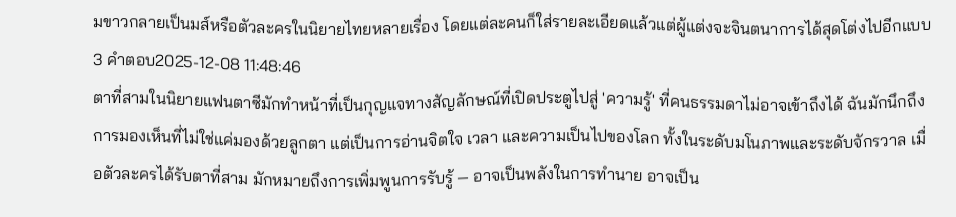มขาวกลายเป็นมส์หรือตัวละครในนิยายไทยหลายเรื่อง โดยแต่ละคนก็ใส่รายละเอียดแล้วแต่ผู้แต่งจะจินตนาการได้สุดโต่งไปอีกแบบ
3 คำตอบ2025-12-08 11:48:46
ตาที่สามในนิยายแฟนตาซีมักทำหน้าที่เป็นกุญแจทางสัญลักษณ์ที่เปิดประตูไปสู่ 'ความรู้' ที่คนธรรมดาไม่อาจเข้าถึงได้ ฉันมักนึกถึงการมองเห็นที่ไม่ใช่แค่มองด้วยลูกตา แต่เป็นการอ่านจิตใจ เวลา และความเป็นไปของโลก ทั้งในระดับมโนภาพและระดับจักรวาล เมื่อตัวละครได้รับตาที่สาม มักหมายถึงการเพิ่มพูนการรับรู้ — อาจเป็นพลังในการทำนาย อาจเป็น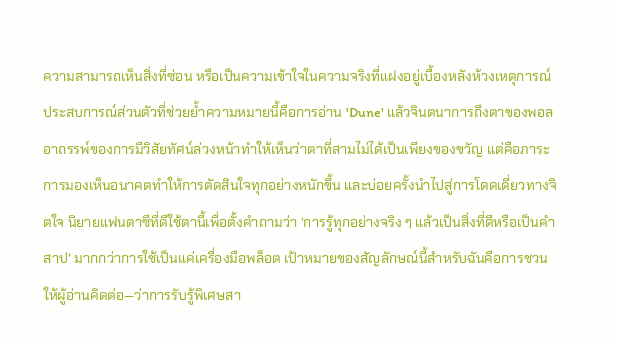ความสามารถเห็นสิ่งที่ซ่อน หรือเป็นความเข้าใจในความจริงที่แฝงอยู่เบื้องหลังห้วงเหตุการณ์
ประสบการณ์ส่วนตัวที่ช่วยย้ำความหมายนี้คือการอ่าน 'Dune' แล้วจินตนาการถึงตาของพอล อาถรรพ์ของการมีวิสัยทัศน์ล่วงหน้าทำให้เห็นว่าตาที่สามไม่ได้เป็นเพียงของขวัญ แต่คือภาระ การมองเห็นอนาคตทำให้การตัดสินใจทุกอย่างหนักขึ้น และบ่อยครั้งนำไปสู่การโดดเดี่ยวทางจิตใจ นิยายแฟนตาซีที่ดีใช้ตานี้เพื่อตั้งคำถามว่า ‘การรู้ทุกอย่างจริง ๆ แล้วเป็นสิ่งที่ดีหรือเป็นคำสาป’ มากกว่าการใช้เป็นแค่เครื่องมือพล็อต เป้าหมายของสัญลักษณ์นี้สำหรับฉันคือการชวนให้ผู้อ่านคิดต่อ—ว่าการรับรู้พิเศษสา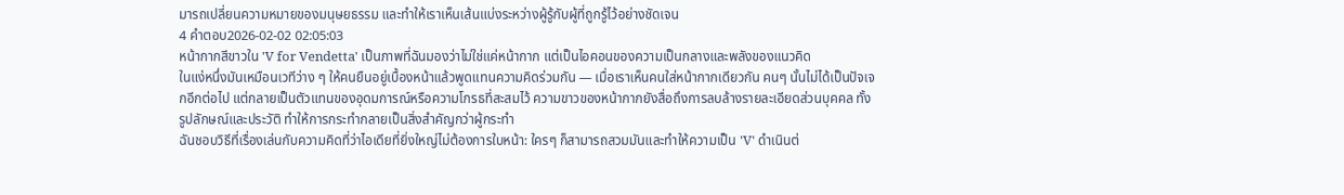มารถเปลี่ยนความหมายของมนุษยธรรม และทำให้เราเห็นเส้นแบ่งระหว่างผู้รู้กับผู้ที่ถูกรู้ไว้อย่างชัดเจน
4 คำตอบ2026-02-02 02:05:03
หน้ากากสีขาวใน 'V for Vendetta' เป็นภาพที่ฉันมองว่าไม่ใช่แค่หน้ากาก แต่เป็นไอคอนของความเป็นกลางและพลังของแนวคิด
ในแง่หนึ่งมันเหมือนเวทีว่าง ๆ ให้คนยืนอยู่เบื้องหน้าแล้วพูดแทนความคิดร่วมกัน — เมื่อเราเห็นคนใส่หน้ากากเดียวกัน คนๆ นั้นไม่ได้เป็นปัจเจกอีกต่อไป แต่กลายเป็นตัวแทนของอุดมการณ์หรือความโกรธที่สะสมไว้ ความขาวของหน้ากากยังสื่อถึงการลบล้างรายละเอียดส่วนบุคคล ทั้งรูปลักษณ์และประวัติ ทำให้การกระทำกลายเป็นสิ่งสำคัญกว่าผู้กระทำ
ฉันชอบวิธีที่เรื่องเล่นกับความคิดที่ว่าไอเดียที่ยิ่งใหญ่ไม่ต้องการใบหน้า: ใครๆ ก็สามารถสวมมันและทำให้ความเป็น 'V' ดำเนินต่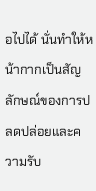อไปได้ นั่นทำให้หน้ากากเป็นสัญลักษณ์ของการปลดปล่อยและความรับ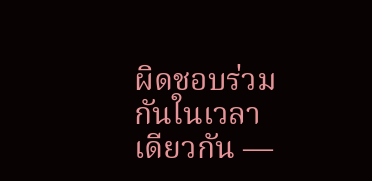ผิดชอบร่วมกันในเวลาเดียวกัน —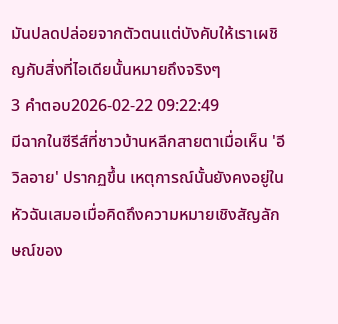มันปลดปล่อยจากตัวตนแต่บังคับให้เราเผชิญกับสิ่งที่ไอเดียนั้นหมายถึงจริงๆ
3 คำตอบ2026-02-22 09:22:49
มีฉากในซีรีส์ที่ชาวบ้านหลีกสายตาเมื่อเห็น 'อีวิลอาย' ปรากฏขึ้น เหตุการณ์นั้นยังคงอยู่ในหัวฉันเสมอเมื่อคิดถึงความหมายเชิงสัญลักษณ์ของ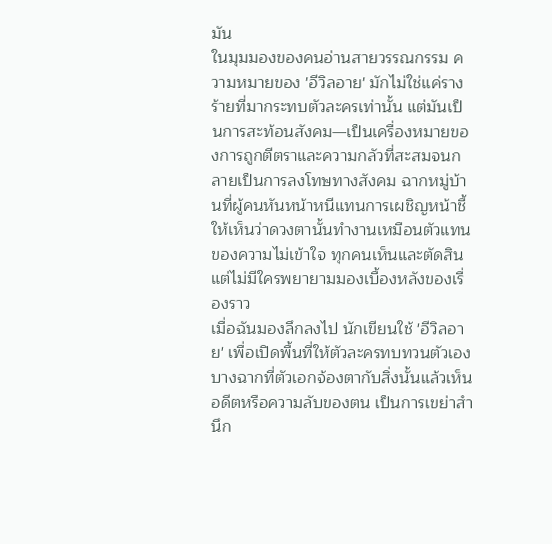มัน
ในมุมมองของคนอ่านสายวรรณกรรม ความหมายของ 'อีวิลอาย' มักไม่ใช่แค่รางร้ายที่มากระทบตัวละครเท่านั้น แต่มันเป็นการสะท้อนสังคม—เป็นเครื่องหมายของการถูกตีตราและความกลัวที่สะสมจนกลายเป็นการลงโทษทางสังคม ฉากหมู่บ้านที่ผู้คนหันหน้าหนีแทนการเผชิญหน้าชี้ให้เห็นว่าดวงตานั้นทำงานเหมือนตัวแทนของความไม่เข้าใจ ทุกคนเห็นและตัดสิน แต่ไม่มีใครพยายามมองเบื้องหลังของเรื่องราว
เมื่อฉันมองลึกลงไป นักเขียนใช้ 'อีวิลอาย' เพื่อเปิดพื้นที่ให้ตัวละครทบทวนตัวเอง บางฉากที่ตัวเอกจ้องตากับสิ่งนั้นแล้วเห็นอดีตหรือความลับของตน เป็นการเขย่าสำนึก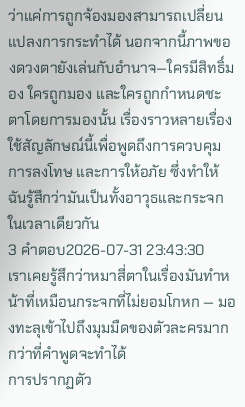ว่าแค่การถูกจ้องมองสามารถเปลี่ยนแปลงการกระทำได้ นอกจากนี้ภาพของดวงตายังเล่นกับอำนาจ—ใครมีสิทธิ์มอง ใครถูกมอง และใครถูกกำหนดชะตาโดยการมองนั้น เรื่องราวหลายเรื่องใช้สัญลักษณ์นี้เพื่อพูดถึงการควบคุม การลงโทษ และการให้อภัย ซึ่งทำให้ฉันรู้สึกว่ามันเป็นทั้งอาวุธและกระจกในเวลาเดียวกัน
3 คำตอบ2026-07-31 23:43:30
เราเคยรู้สึกว่าหมาสี่ตาในเรื่องมันทำหน้าที่เหมือนกระจกที่ไม่ยอมโกหก — มองทะลุเข้าไปถึงมุมมืดของตัวละครมากกว่าที่คำพูดจะทำได้
การปรากฏตัว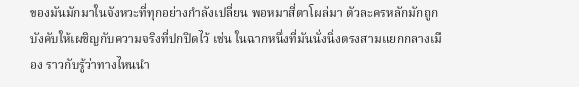ของมันมักมาในจังหวะที่ทุกอย่างกำลังเปลี่ยน พอหมาสี่ตาโผล่มา ตัวละครหลักมักถูกบังคับให้เผชิญกับความจริงที่ปกปิดไว้ เช่น ในฉากหนึ่งที่มันนั่งนิ่งตรงสามแยกกลางเมือง ราวกับรู้ว่าทางไหนนำ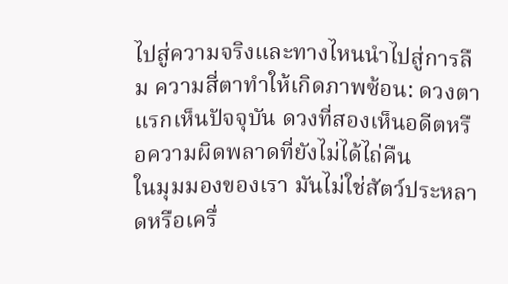ไปสู่ความจริงและทางไหนนำไปสู่การลืม ความสี่ตาทำให้เกิดภาพซ้อน: ดวงตาแรกเห็นปัจจุบัน ดวงที่สองเห็นอดีตหรือความผิดพลาดที่ยังไม่ได้ไถ่คืน
ในมุมมองของเรา มันไม่ใช่สัตว์ประหลาดหรือเครื่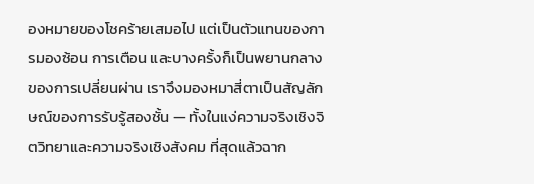องหมายของโชคร้ายเสมอไป แต่เป็นตัวแทนของการมองซ้อน การเตือน และบางครั้งก็เป็นพยานกลางของการเปลี่ยนผ่าน เราจึงมองหมาสี่ตาเป็นสัญลักษณ์ของการรับรู้สองชั้น — ทั้งในแง่ความจริงเชิงจิตวิทยาและความจริงเชิงสังคม ที่สุดแล้วฉาก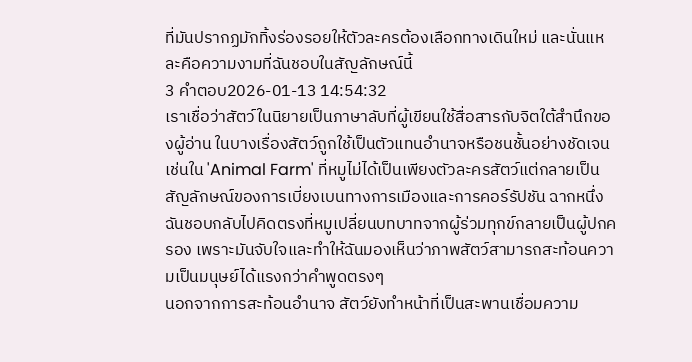ที่มันปรากฏมักทิ้งร่องรอยให้ตัวละครต้องเลือกทางเดินใหม่ และนั่นแหละคือความงามที่ฉันชอบในสัญลักษณ์นี้
3 คำตอบ2026-01-13 14:54:32
เราเชื่อว่าสัตว์ในนิยายเป็นภาษาลับที่ผู้เขียนใช้สื่อสารกับจิตใต้สำนึกของผู้อ่าน ในบางเรื่องสัตว์ถูกใช้เป็นตัวแทนอำนาจหรือชนชั้นอย่างชัดเจน เช่นใน 'Animal Farm' ที่หมูไม่ได้เป็นเพียงตัวละครสัตว์แต่กลายเป็นสัญลักษณ์ของการเบี่ยงเบนทางการเมืองและการคอร์รัปชัน ฉากหนึ่งฉันชอบกลับไปคิดตรงที่หมูเปลี่ยนบทบาทจากผู้ร่วมทุกข์กลายเป็นผู้ปกครอง เพราะมันจับใจและทำให้ฉันมองเห็นว่าภาพสัตว์สามารถสะท้อนความเป็นมนุษย์ได้แรงกว่าคำพูดตรงๆ
นอกจากการสะท้อนอำนาจ สัตว์ยังทำหน้าที่เป็นสะพานเชื่อมความ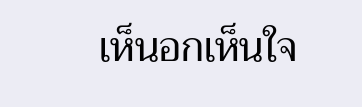เห็นอกเห็นใจ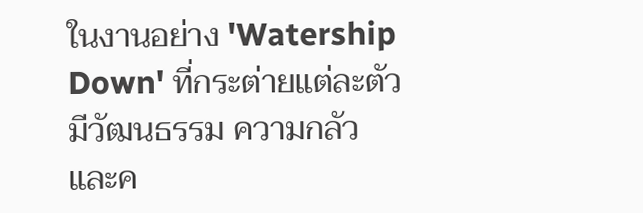ในงานอย่าง 'Watership Down' ที่กระต่ายแต่ละตัวมีวัฒนธรรม ความกลัว และค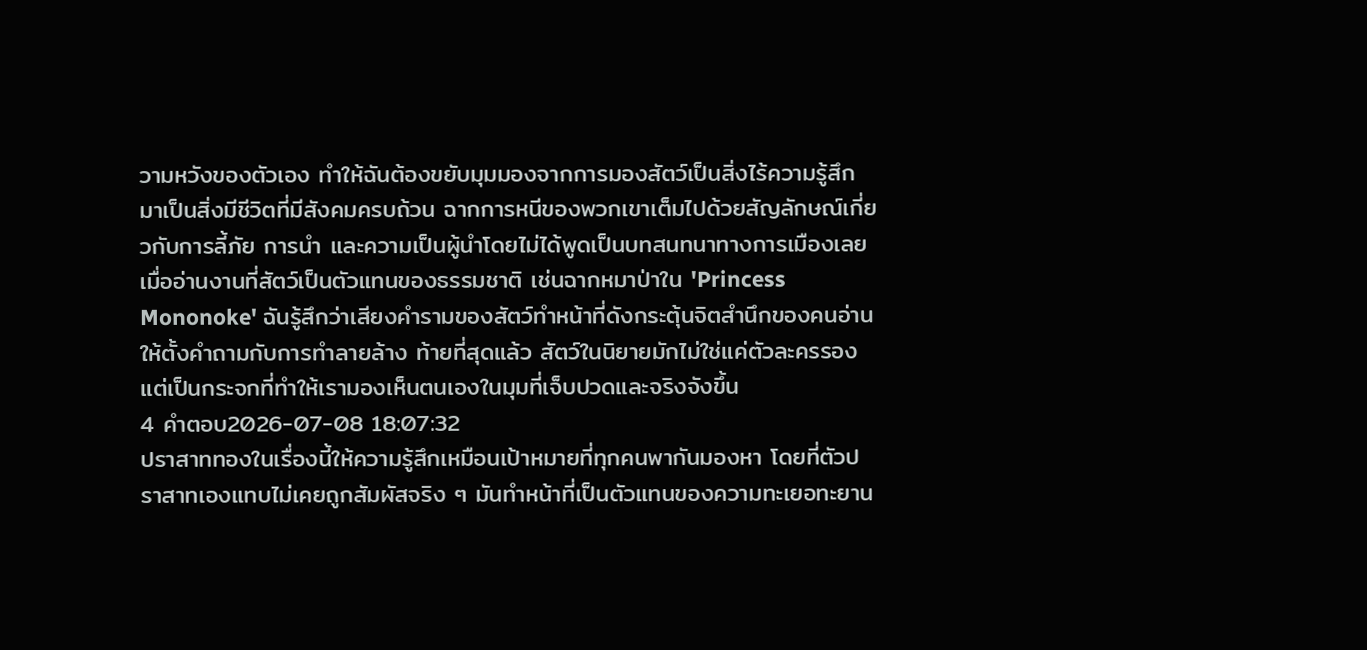วามหวังของตัวเอง ทำให้ฉันต้องขยับมุมมองจากการมองสัตว์เป็นสิ่งไร้ความรู้สึกมาเป็นสิ่งมีชีวิตที่มีสังคมครบถ้วน ฉากการหนีของพวกเขาเต็มไปด้วยสัญลักษณ์เกี่ยวกับการลี้ภัย การนำ และความเป็นผู้นำโดยไม่ได้พูดเป็นบทสนทนาทางการเมืองเลย
เมื่ออ่านงานที่สัตว์เป็นตัวแทนของธรรมชาติ เช่นฉากหมาป่าใน 'Princess Mononoke' ฉันรู้สึกว่าเสียงคำรามของสัตว์ทำหน้าที่ดังกระตุ้นจิตสำนึกของคนอ่านให้ตั้งคำถามกับการทำลายล้าง ท้ายที่สุดแล้ว สัตว์ในนิยายมักไม่ใช่แค่ตัวละครรอง แต่เป็นกระจกที่ทำให้เรามองเห็นตนเองในมุมที่เจ็บปวดและจริงจังขึ้น
4 คำตอบ2026-07-08 18:07:32
ปราสาททองในเรื่องนี้ให้ความรู้สึกเหมือนเป้าหมายที่ทุกคนพากันมองหา โดยที่ตัวปราสาทเองแทบไม่เคยถูกสัมผัสจริง ๆ มันทำหน้าที่เป็นตัวแทนของความทะเยอทะยาน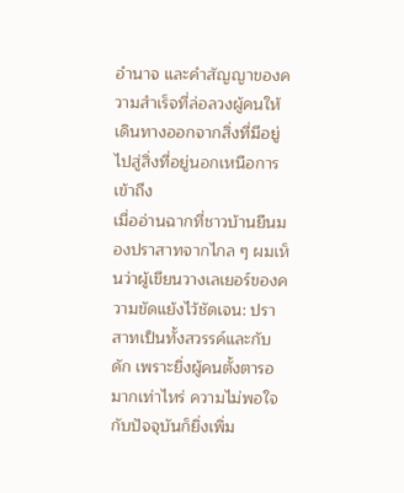อำนาจ และคำสัญญาของความสำเร็จที่ล่อลวงผู้คนให้เดินทางออกจากสิ่งที่มีอยู่ไปสู่สิ่งที่อยู่นอกเหนือการเข้าถึง
เมื่ออ่านฉากที่ชาวบ้านยืนมองปราสาทจากไกล ๆ ผมเห็นว่าผู้เขียนวางเลเยอร์ของความขัดแย้งไว้ชัดเจน: ปราสาทเป็นทั้งสวรรค์และกับดัก เพราะยิ่งผู้คนตั้งตารอมากเท่าไหร่ ความไม่พอใจกับปัจจุบันก็ยิ่งเพิ่ม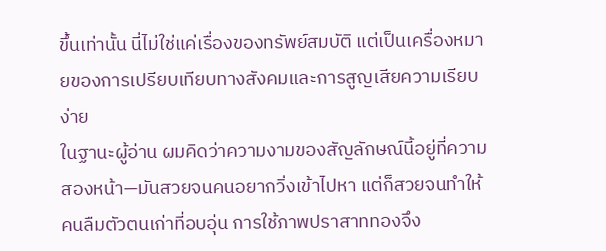ขึ้นเท่านั้น นี่ไม่ใช่แค่เรื่องของทรัพย์สมบัติ แต่เป็นเครื่องหมายของการเปรียบเทียบทางสังคมและการสูญเสียความเรียบง่าย
ในฐานะผู้อ่าน ผมคิดว่าความงามของสัญลักษณ์นี้อยู่ที่ความสองหน้า—มันสวยจนคนอยากวิ่งเข้าไปหา แต่ก็สวยจนทำให้คนลืมตัวตนเก่าที่อบอุ่น การใช้ภาพปราสาททองจึง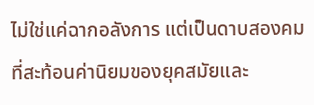ไม่ใช่แค่ฉากอลังการ แต่เป็นดาบสองคมที่สะท้อนค่านิยมของยุคสมัยและ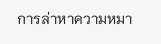การล่าหาความหมา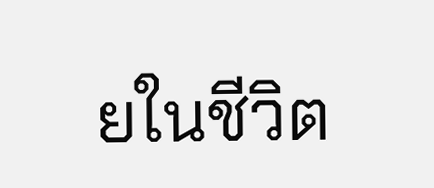ยในชีวิต